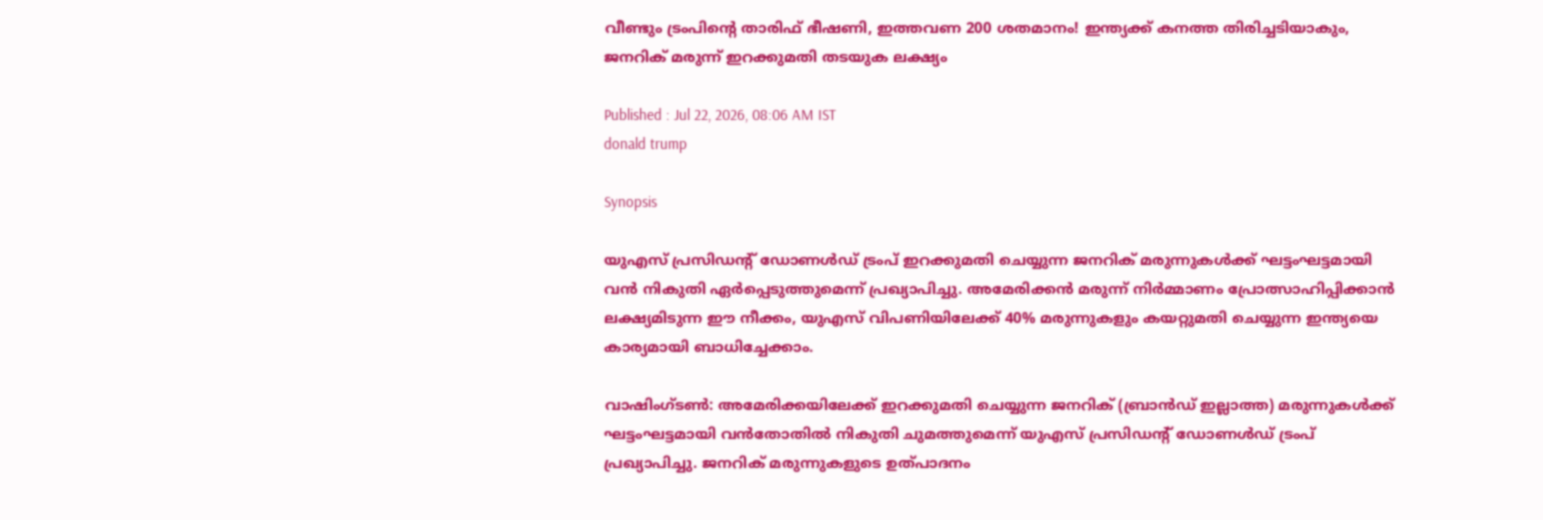വീണ്ടും ട്രംപിന്‍റെ താരിഫ് ഭീഷണി, ഇത്തവണ 200 ശതമാനം! ഇന്ത്യക്ക് കനത്ത തിരിച്ചടിയാകും, ജനറിക് മരുന്ന് ഇറക്കുമതി തടയുക ലക്ഷ്യം

Published : Jul 22, 2026, 08:06 AM IST
donald trump

Synopsis

യുഎസ് പ്രസിഡന്റ് ഡോണൾഡ് ട്രംപ് ഇറക്കുമതി ചെയ്യുന്ന ജനറിക് മരുന്നുകൾക്ക് ഘട്ടംഘട്ടമായി വൻ നികുതി ഏർപ്പെടുത്തുമെന്ന് പ്രഖ്യാപിച്ചു. അമേരിക്കൻ മരുന്ന് നിർമ്മാണം പ്രോത്സാഹിപ്പിക്കാൻ ലക്ഷ്യമിടുന്ന ഈ നീക്കം, യുഎസ് വിപണിയിലേക്ക് 40% മരുന്നുകളും കയറ്റുമതി ചെയ്യുന്ന ഇന്ത്യയെ കാര്യമായി ബാധിച്ചേക്കാം.

വാഷിംഗ്ടൺ: അമേരിക്കയിലേക്ക് ഇറക്കുമതി ചെയ്യുന്ന ജനറിക് (ബ്രാൻഡ് ഇല്ലാത്ത) മരുന്നുകൾക്ക് ഘട്ടംഘട്ടമായി വൻതോതിൽ നികുതി ചുമത്തുമെന്ന് യുഎസ് പ്രസിഡന്‍റ് ഡോണൾഡ് ട്രംപ് പ്രഖ്യാപിച്ചു. ജനറിക് മരുന്നുകളുടെ ഉത്പാദനം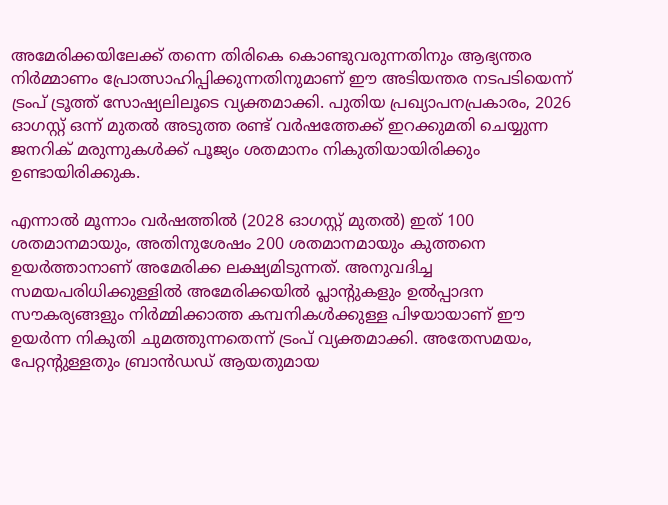അമേരിക്കയിലേക്ക് തന്നെ തിരികെ കൊണ്ടുവരുന്നതിനും ആഭ്യന്തര നിർമ്മാണം പ്രോത്സാഹിപ്പിക്കുന്നതിനുമാണ് ഈ അടിയന്തര നടപടിയെന്ന് ട്രംപ് ട്രൂത്ത് സോഷ്യലിലൂടെ വ്യക്തമാക്കി. പുതിയ പ്രഖ്യാപനപ്രകാരം, 2026 ഓഗസ്റ്റ് ഒന്ന് മുതൽ അടുത്ത രണ്ട് വർഷത്തേക്ക് ഇറക്കുമതി ചെയ്യുന്ന ജനറിക് മരുന്നുകൾക്ക് പൂജ്യം ശതമാനം നികുതിയായിരിക്കും ഉണ്ടായിരിക്കുക.

എന്നാൽ മൂന്നാം വർഷത്തിൽ (2028 ഓഗസ്റ്റ് മുതൽ) ഇത് 100 ശതമാനമായും, അതിനുശേഷം 200 ശതമാനമായും കുത്തനെ ഉയർത്താനാണ് അമേരിക്ക ലക്ഷ്യമിടുന്നത്. അനുവദിച്ച സമയപരിധിക്കുള്ളിൽ അമേരിക്കയിൽ പ്ലാന്‍റുകളും ഉൽപ്പാദന സൗകര്യങ്ങളും നിർമ്മിക്കാത്ത കമ്പനികൾക്കുള്ള പിഴയായാണ് ഈ ഉയർന്ന നികുതി ചുമത്തുന്നതെന്ന് ട്രംപ് വ്യക്തമാക്കി. അതേസമയം, പേറ്റന്‍റുള്ളതും ബ്രാൻഡഡ് ആയതുമായ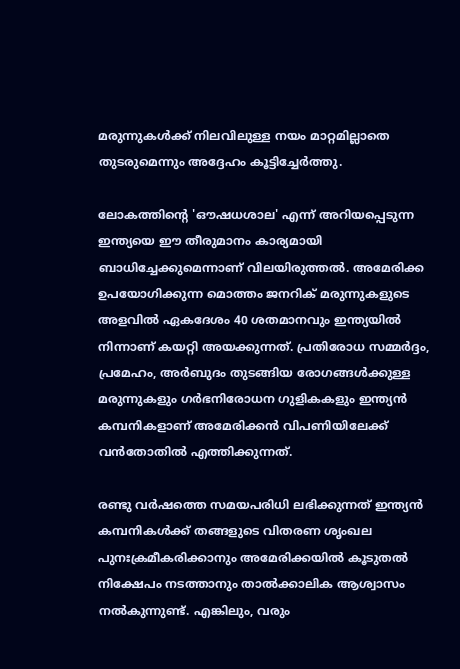മരുന്നുകൾക്ക് നിലവിലുള്ള നയം മാറ്റമില്ലാതെ തുടരുമെന്നും അദ്ദേഹം കൂട്ടിച്ചേർത്തു.

ലോകത്തിന്‍റെ 'ഔഷധശാല' എന്ന് അറിയപ്പെടുന്ന ഇന്ത്യയെ ഈ തീരുമാനം കാര്യമായി ബാധിച്ചേക്കുമെന്നാണ് വിലയിരുത്തൽ. അമേരിക്ക ഉപയോഗിക്കുന്ന മൊത്തം ജനറിക് മരുന്നുകളുടെ അളവിൽ ഏകദേശം 40 ശതമാനവും ഇന്ത്യയിൽ നിന്നാണ് കയറ്റി അയക്കുന്നത്. പ്രതിരോധ സമ്മർദ്ദം, പ്രമേഹം, അർബുദം തുടങ്ങിയ രോഗങ്ങൾക്കുള്ള മരുന്നുകളും ഗർഭനിരോധന ഗുളികകളും ഇന്ത്യൻ കമ്പനികളാണ് അമേരിക്കൻ വിപണിയിലേക്ക് വൻതോതിൽ എത്തിക്കുന്നത്.

രണ്ടു വർഷത്തെ സമയപരിധി ലഭിക്കുന്നത് ഇന്ത്യൻ കമ്പനികൾക്ക് തങ്ങളുടെ വിതരണ ശൃംഖല പുനഃക്രമീകരിക്കാനും അമേരിക്കയിൽ കൂടുതൽ നിക്ഷേപം നടത്താനും താൽക്കാലിക ആശ്വാസം നൽകുന്നുണ്ട്. എങ്കിലും, വരും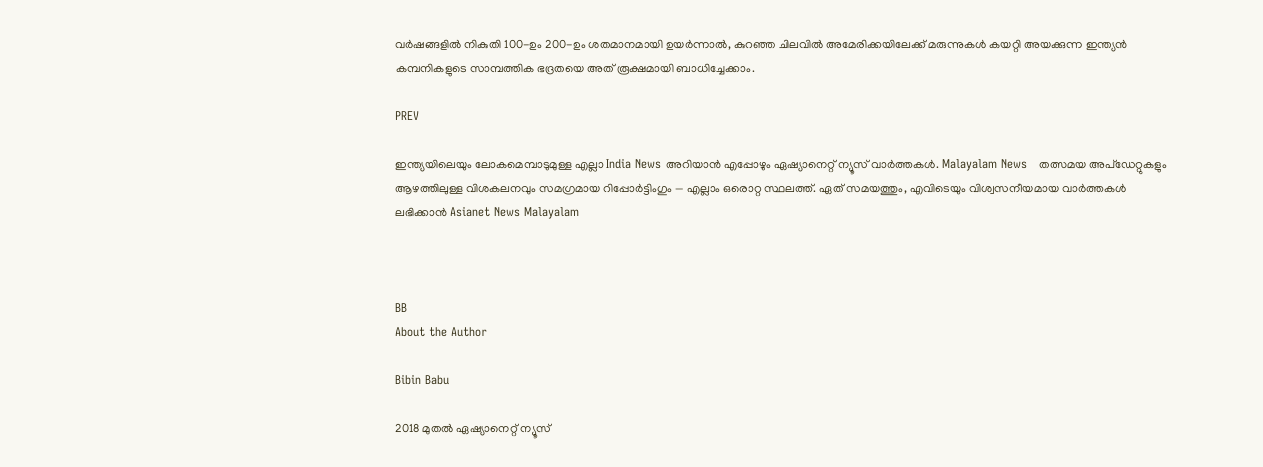വർഷങ്ങളിൽ നികുതി 100-ഉം 200-ഉം ശതമാനമായി ഉയർന്നാൽ, കുറഞ്ഞ ചിലവിൽ അമേരിക്കയിലേക്ക് മരുന്നുകൾ കയറ്റി അയക്കുന്ന ഇന്ത്യൻ കമ്പനികളുടെ സാമ്പത്തിക ഭദ്രതയെ അത് രൂക്ഷമായി ബാധിച്ചേക്കാം.

PREV

ഇന്ത്യയിലെയും ലോകമെമ്പാടുമുള്ള എല്ലാ India News അറിയാൻ എപ്പോഴും ഏഷ്യാനെറ്റ് ന്യൂസ് വാർത്തകൾ. Malayalam News   തത്സമയ അപ്‌ഡേറ്റുകളും ആഴത്തിലുള്ള വിശകലനവും സമഗ്രമായ റിപ്പോർട്ടിംഗും — എല്ലാം ഒരൊറ്റ സ്ഥലത്ത്. ഏത് സമയത്തും, എവിടെയും വിശ്വസനീയമായ വാർത്തകൾ ലഭിക്കാൻ Asianet News Malayalam



BB
About the Author

Bibin Babu

2018 മുതല്‍ ഏഷ്യാനെറ്റ് ന്യൂസ്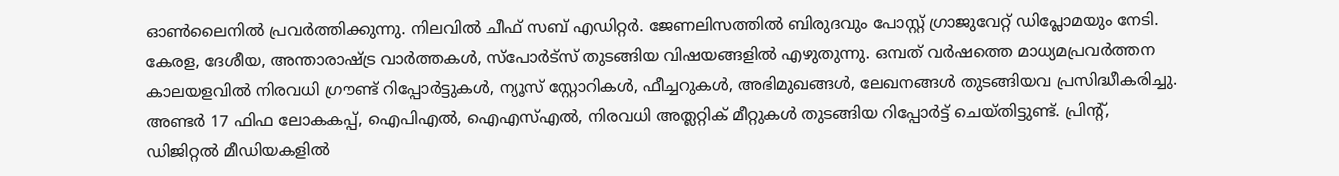ഓണ്‍ലൈനില്‍ പ്രവര്‍ത്തിക്കുന്നു. നിലവില്‍ ചീഫ് സബ് എഡിറ്റർ. ജേണലിസത്തില്‍ ബിരുദവും പോസ്റ്റ് ഗ്രാജുവേറ്റ് ഡിപ്ലോമയും നേടി. കേരള, ദേശീയ, അന്താരാഷ്ട്ര വാര്‍ത്തകള്‍, സ്പോര്‍ട്സ് തുടങ്ങിയ വിഷയങ്ങളില്‍ എഴുതുന്നു. ഒമ്പത് വര്‍ഷത്തെ മാധ്യമപ്രവര്‍ത്തന കാലയളവില്‍ നിരവധി ഗ്രൗണ്ട് റിപ്പോര്‍ട്ടുകള്‍, ന്യൂസ് സ്റ്റോറികള്‍, ഫീച്ചറുകള്‍, അഭിമുഖങ്ങള്‍, ലേഖനങ്ങള്‍ തുടങ്ങിയവ പ്രസിദ്ധീകരിച്ചു. അണ്ടര്‍ 17 ഫിഫ ലോകകപ്പ്, ഐപിഎൽ, ഐഎസ്എൽ, നിരവധി അത്ലറ്റിക് മീറ്റുകൾ തുടങ്ങിയ റിപ്പോര്‍ട്ട് ചെയ്തിട്ടുണ്ട്. പ്രിന്‍റ്, ഡിജിറ്റല്‍ മീഡിയകളില്‍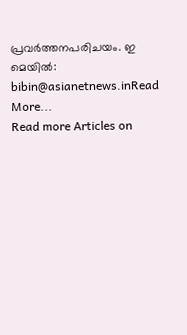പ്രവര്‍ത്തനപരിചയം. ഇ മെയില്‍: bibin@asianetnews.inRead More...
Read more Articles on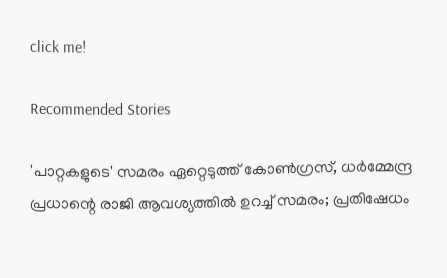click me!

Recommended Stories

'പാറ്റകളുടെ' സമരം ഏറ്റെടുത്ത് കോണ്‍ഗ്രസ്, ധർമ്മേന്ദ്ര പ്രധാന്റെ രാജി ആവശ്യത്തിൽ ഉറച്ച് സമരം; പ്രതിഷേധം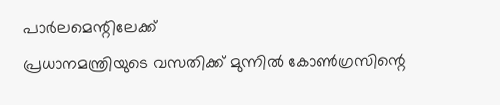പാർലമെന്റിലേക്ക്
പ്രധാനമന്ത്രിയുടെ വസതിക്ക് മുന്നിൽ കോൺഗ്രസിന്റെ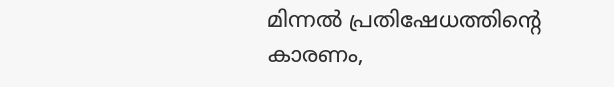മിന്നൽ പ്രതിഷേധത്തിന്റെ കാരണം,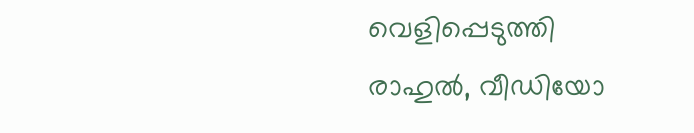വെളിപ്പെടുത്തി രാഹുൽ, വീഡിയോ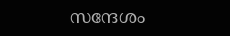സന്ദേശം